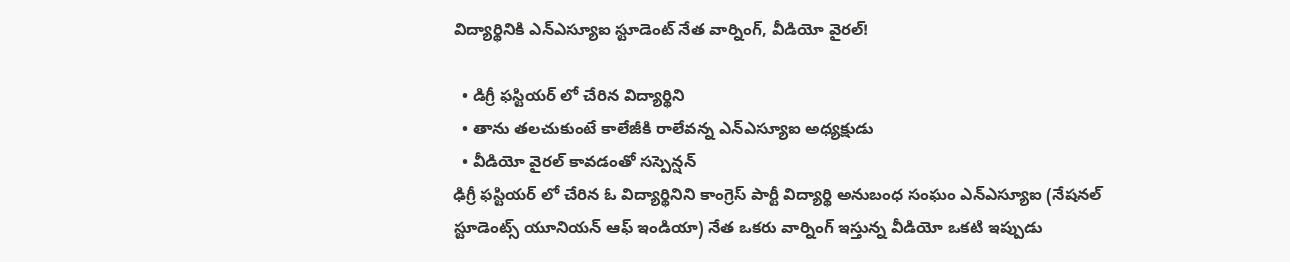విద్యార్థినికి ఎన్ఎస్యూఐ స్టూడెంట్ నేత వార్నింగ్, వీడియో వైరల్!

  • డిగ్రీ ఫస్టియర్ లో చేరిన విద్యార్థిని
  • తాను తలచుకుంటే కాలేజీకి రాలేవన్న ఎన్ఎస్యూఐ అధ్యక్షుడు
  • వీడియో వైరల్ కావడంతో సస్పెన్షన్
ఢిగ్రీ ఫస్టియర్ లో చేరిన ఓ విద్యార్థినిని కాంగ్రెస్ పార్టీ విద్యార్థి అనుబంధ సంఘం ఎన్ఎస్యూఐ (నేషనల్ స్టూడెంట్స్ యూనియన్ ఆఫ్ ఇండియా) నేత ఒకరు వార్నింగ్ ఇస్తున్న వీడియో ఒకటి ఇప్పుడు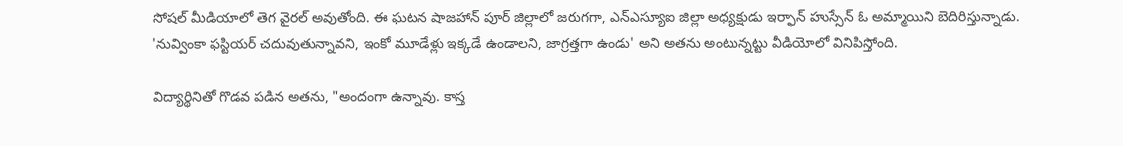సోషల్ మీడియాలో తెగ వైరల్ అవుతోంది. ఈ ఘటన షాజహాన్ పూర్ జిల్లాలో జరుగగా, ఎన్ఎస్యూఐ జిల్లా అధ్యక్షుడు ఇర్ఫాన్ హుస్సేన్ ఓ అమ్మాయిని బెదిరిస్తున్నాడు. 'నువ్వింకా ఫస్టియర్ చదువుతున్నావని, ఇంకో మూడేళ్లు ఇక్కడే ఉండాలని, జాగ్రత్తగా ఉండు' అని అతను అంటున్నట్టు వీడియోలో వినిపిస్తోంది.

విద్యార్థినితో గొడవ పడిన అతను, "అందంగా ఉన్నావు. కాస్త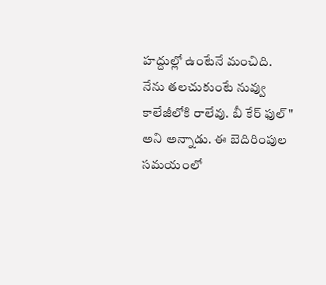హద్దుల్లో ఉంటేనే మంచిది. నేను తలచుకుంటే నువ్వు కాలేజీలోకి రాలేవు. బీ కేర్‌ ఫుల్‌" అని అన్నాడు. ఈ బెదిరింపుల సమయంలో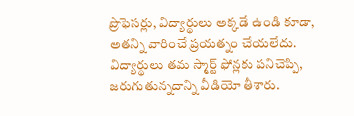ప్రొఫెసర్లు, విద్యార్థులు అక్కడే ఉండి కూడా, అతన్ని వారించే ప్రయత్నం చేయలేదు. విద్యార్థులు తమ స్మార్ట్ ఫోన్లకు పనిచెప్పి, జరుగుతున్నదాన్ని వీడియో తీశారు.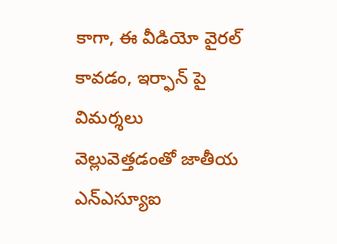కాగా, ఈ వీడియో వైరల్ కావడం, ఇర్ఫాన్ పై విమర్శలు వెల్లువెత్తడంతో జాతీయ ఎన్ఎస్యూఐ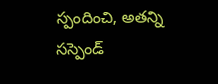స్పందించి, అతన్ని సస్పెండ్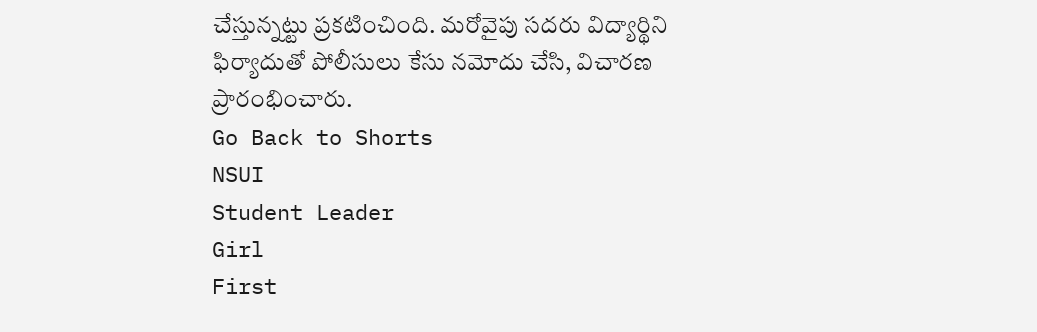చేస్తున్నట్టు ప్రకటించింది. మరోవైపు సదరు విద్యార్థిని ఫిర్యాదుతో పోలీసులు కేసు నమోదు చేసి, విచారణ ప్రారంభించారు.
Go Back to Shorts
NSUI
Student Leader
Girl
First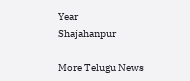Year
Shajahanpur

More Telugu News